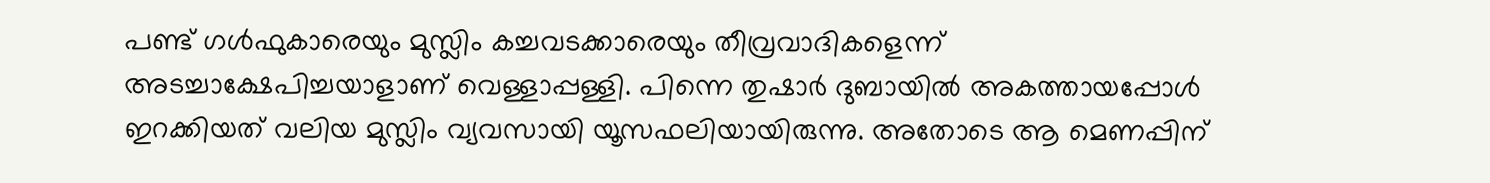പണ്ട് ഗള്‍ഫുകാരെയും മുസ്ലിം കച്ചവടക്കാരെയും തീവ്രവാദികളെന്ന് അടച്ചാക്ഷേപിച്ചയാളാണ് വെള്ളാപ്പള്ളി. പിന്നെ തുഷാര്‍ ദുബായില്‍ അകത്തായപ്പോള്‍ ഇറക്കിയത് വലിയ മുസ്ലിം വ്യവസായി യൂസഫലിയായിരുന്നു. അതോടെ ആ മെണപ്പിന്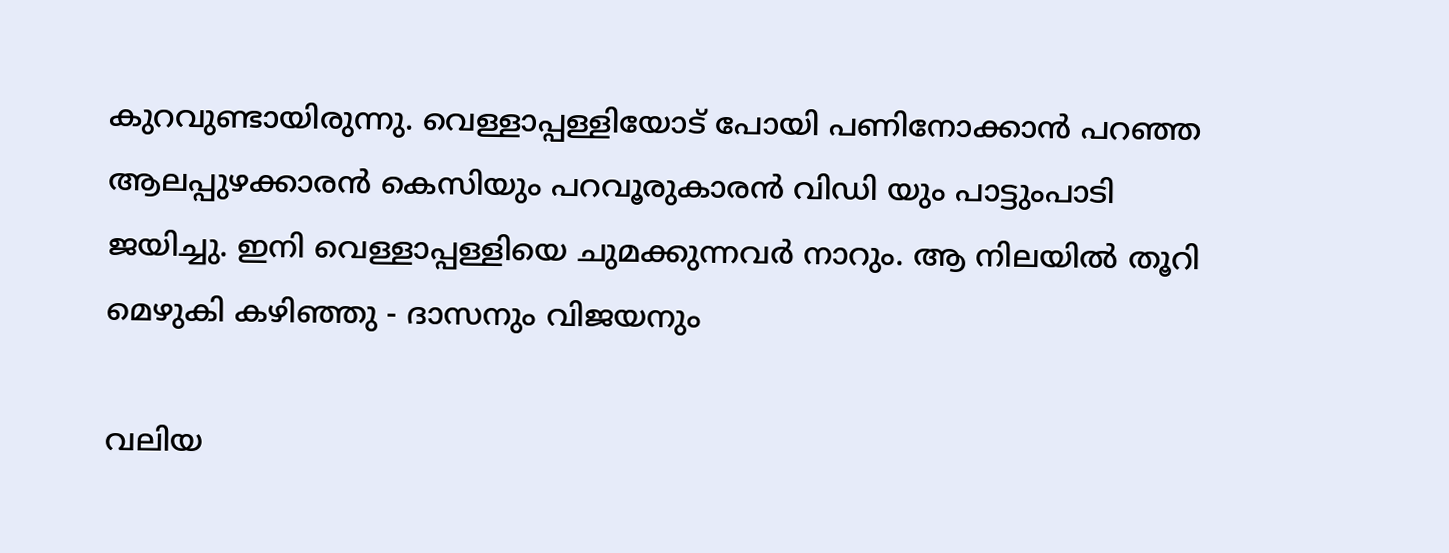കുറവുണ്ടായിരുന്നു. വെള്ളാപ്പള്ളിയോട് പോയി പണിനോക്കാന്‍ പറഞ്ഞ ആലപ്പുഴക്കാരന്‍ കെസിയും പറവൂരുകാരന്‍ വിഡി യും പാട്ടുംപാടി ജയിച്ചു. ഇനി വെള്ളാപ്പള്ളിയെ ചുമക്കുന്നവര്‍ നാറും. ആ നിലയില്‍ തൂറി മെഴുകി കഴിഞ്ഞു - ദാസനും വിജയനും

വലിയ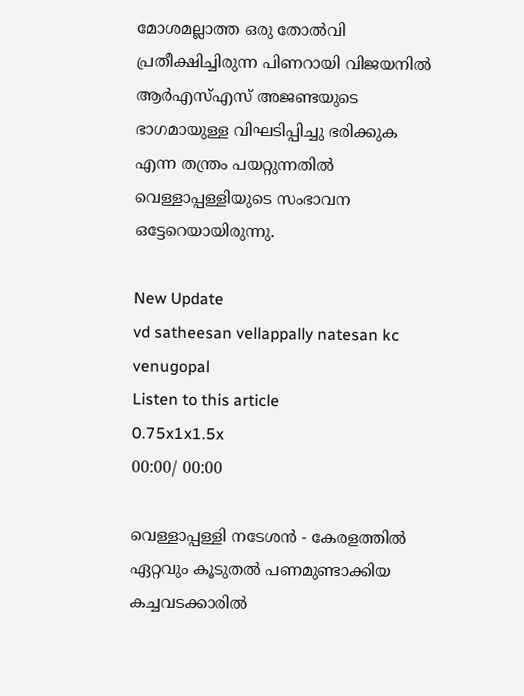മോശമല്ലാത്ത ഒരു തോൽവി പ്രതീക്ഷിച്ചിരുന്ന പിണറായി വിജയനിൽ ആർഎസ്എസ് അജണ്ടയുടെ ഭാഗമായുള്ള വിഘടിപ്പിച്ചു ഭരിക്കുക എന്ന തന്ത്രം പയറ്റുന്നതിൽ വെള്ളാപ്പള്ളിയുടെ സംഭാവന ഒട്ടേറെയായിരുന്നു.

New Update
vd satheesan vellappally natesan kc venugopal
Listen to this article
0.75x1x1.5x
00:00/ 00:00

വെള്ളാപ്പള്ളി നടേശൻ - കേരളത്തിൽ ഏറ്റവും കൂടുതൽ പണമുണ്ടാക്കിയ കച്ചവടക്കാരിൽ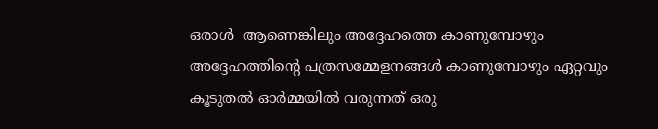ഒരാൾ  ആണെങ്കിലും അദ്ദേഹത്തെ കാണുമ്പോഴും അദ്ദേഹത്തിന്റെ പത്രസമ്മേളനങ്ങൾ കാണുമ്പോഴും ഏറ്റവും കൂടുതൽ ഓർമ്മയിൽ വരുന്നത് ഒരു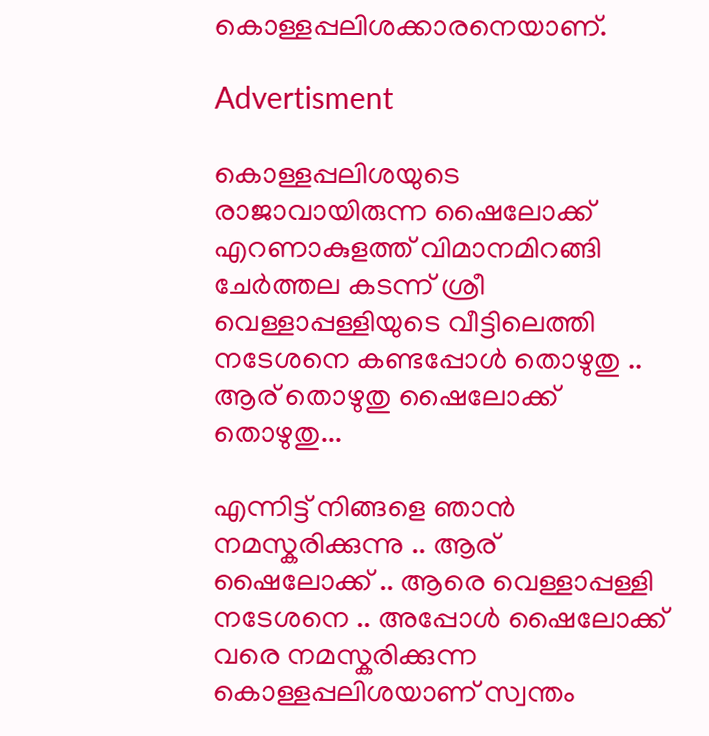കൊള്ളപ്പലിശക്കാരനെയാണ്.

Advertisment

കൊള്ളപ്പലിശയുടെ രാജാവായിരുന്ന ഷൈലോക്ക് എറണാകുളത്ത് വിമാനമിറങ്ങി ചേർത്തല കടന്ന് ശ്രീ വെള്ളാപ്പള്ളിയുടെ വീട്ടിലെത്തി നടേശനെ കണ്ടപ്പോൾ തൊഴുതു .. ആര് തൊഴുതു ഷൈലോക്ക് തൊഴുതു...

എന്നിട്ട് നിങ്ങളെ ഞാൻ നമസ്കരിക്കുന്നു .. ആര്  ഷൈലോക്ക് .. ആരെ വെള്ളാപ്പള്ളി നടേശനെ .. അപ്പോൾ ഷൈലോക്ക് വരെ നമസ്കരിക്കുന്ന കൊള്ളപ്പലിശയാണ് സ്വന്തം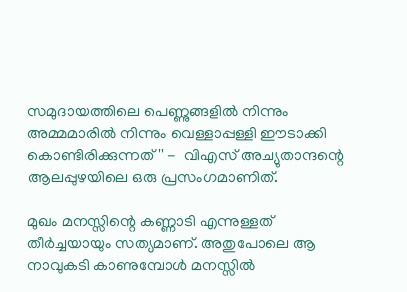സമുദായത്തിലെ പെണ്ണുങ്ങളിൽ നിന്നും അമ്മമാരിൽ നിന്നും വെള്ളാപ്പള്ളി ഈടാക്കി കൊണ്ടിരിക്കുന്നത് '' -  വിഎസ് അച്യുതാന്ദന്റെ ആലപ്പുഴയിലെ ഒരു പ്രസംഗമാണിത്.

മുഖം മനസ്സിന്റെ കണ്ണാടി എന്നുള്ളത് തീർച്ചയായും സത്യമാണ്. അതുപോലെ ആ നാവുകടി കാണുമ്പോൾ മനസ്സിൽ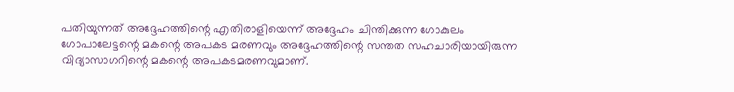പതിയുന്നത് അദ്ദേഹത്തിന്റെ എതിരാളിയെന്ന് അദ്ദേഹം ചിന്തിക്കുന്ന ഗോകുലം ഗോപാലേട്ടന്റെ മകന്റെ അപകട മരണവും അദ്ദേഹത്തിന്റെ സന്തത സഹചാരിയായിരുന്ന വിദ്യാസാഗറിന്റെ മകന്റെ അപകടമരണവുമാണ്.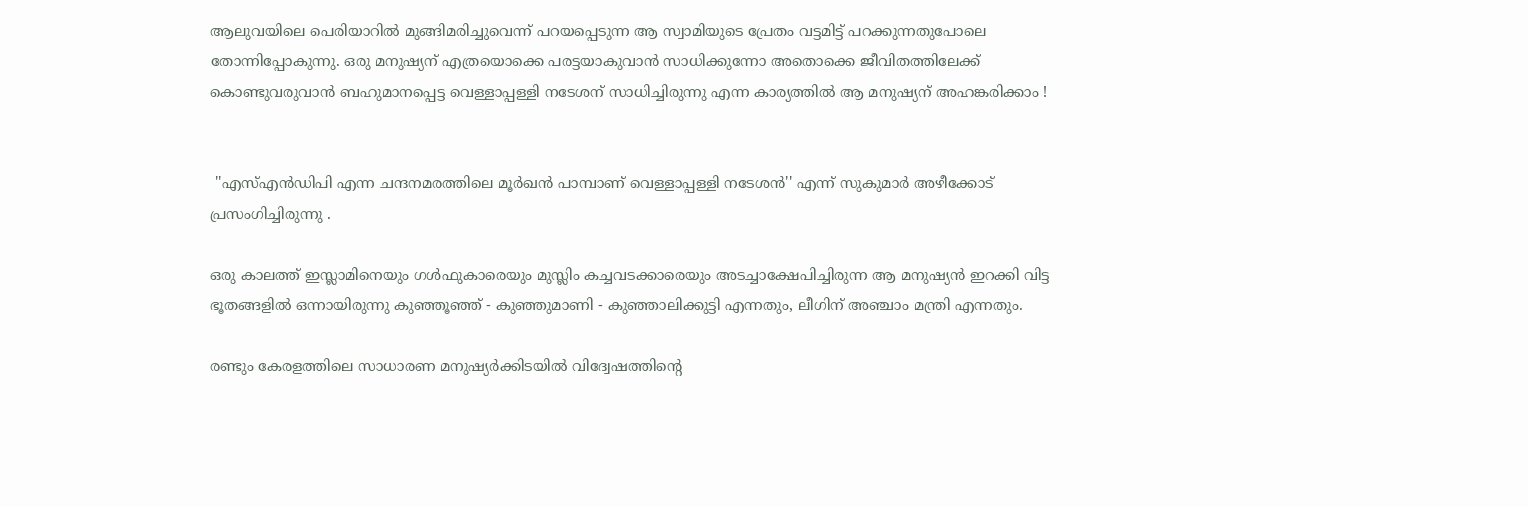ആലുവയിലെ പെരിയാറിൽ മുങ്ങിമരിച്ചുവെന്ന് പറയപ്പെടുന്ന ആ സ്വാമിയുടെ പ്രേതം വട്ടമിട്ട് പറക്കുന്നതുപോലെ തോന്നിപ്പോകുന്നു. ഒരു മനുഷ്യന് എത്രയൊക്കെ പരട്ടയാകുവാൻ സാധിക്കുന്നോ അതൊക്കെ ജീവിതത്തിലേക്ക് കൊണ്ടുവരുവാൻ ബഹുമാനപ്പെട്ട വെള്ളാപ്പള്ളി നടേശന് സാധിച്ചിരുന്നു എന്ന കാര്യത്തിൽ ആ മനുഷ്യന് അഹങ്കരിക്കാം !


 ''എസ്എൻഡിപി എന്ന ചന്ദനമരത്തിലെ മൂർഖൻ പാമ്പാണ് വെള്ളാപ്പള്ളി നടേശൻ'' എന്ന് സുകുമാർ അഴീക്കോട് പ്രസംഗിച്ചിരുന്നു .

ഒരു കാലത്ത് ഇസ്ലാമിനെയും ഗൾഫുകാരെയും മുസ്ലിം കച്ചവടക്കാരെയും അടച്ചാക്ഷേപിച്ചിരുന്ന ആ മനുഷ്യൻ ഇറക്കി വിട്ട ഭൂതങ്ങളിൽ ഒന്നായിരുന്നു കുഞ്ഞൂഞ്ഞ് - കുഞ്ഞുമാണി - കുഞ്ഞാലിക്കുട്ടി എന്നതും, ലീഗിന് അഞ്ചാം മന്ത്രി എന്നതും.

രണ്ടും കേരളത്തിലെ സാധാരണ മനുഷ്യർക്കിടയിൽ വിദ്വേഷത്തിന്റെ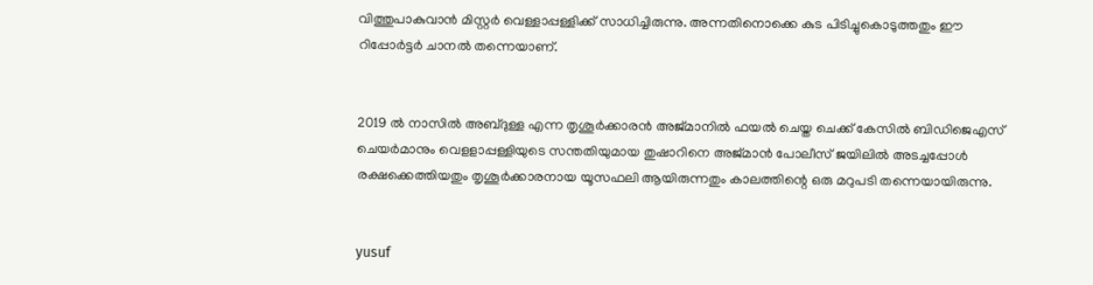വിത്തുപാകുവാൻ മിസ്റ്റർ വെള്ളാപ്പള്ളിക്ക് സാധിച്ചിരുന്നു. അന്നതിനൊക്കെ കുട പിടിച്ചുകൊടുത്തതും ഈ റിപ്പോർട്ടർ ചാനൽ തന്നെയാണ്.


2019 ൽ നാസിൽ അബ്ദുള്ള എന്ന തൃശൂർക്കാരൻ അജ്മാനിൽ ഫയൽ ചെയ്ത ചെക്ക് കേസിൽ ബിഡിജെഎസ് ചെയർമാനും വെളളാപ്പള്ളിയുടെ സന്തതിയുമായ തുഷാറിനെ അജ്‌മാൻ പോലീസ് ജയിലിൽ അടച്ചപ്പോൾ രക്ഷക്കെത്തിയതും തൃശൂർക്കാരനായ യൂസഫലി ആയിരുന്നതും കാലത്തിന്റെ ഒരു മറുപടി തന്നെയായിരുന്നു.


yusuf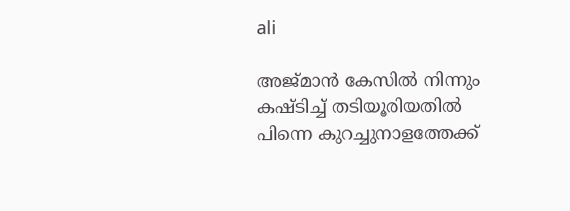ali

അജ്‌മാൻ കേസിൽ നിന്നും കഷ്ടിച്ച് തടിയൂരിയതിൽ പിന്നെ കുറച്ചുനാളത്തേക്ക്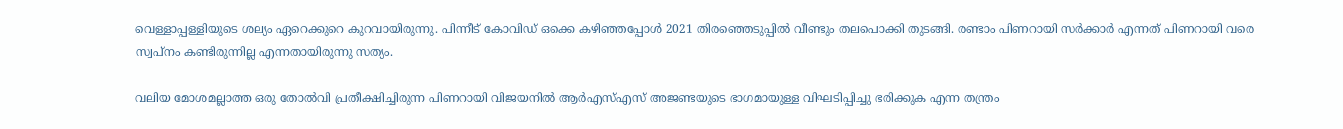വെള്ളാപ്പള്ളിയുടെ ശല്യം ഏറെക്കുറെ കുറവായിരുന്നു. പിന്നീട് കോവിഡ് ഒക്കെ കഴിഞ്ഞപ്പോൾ 2021 തിരഞ്ഞെടുപ്പിൽ വീണ്ടും തലപൊക്കി തുടങ്ങി. രണ്ടാം പിണറായി സർക്കാർ എന്നത് പിണറായി വരെ സ്വപ്നം കണ്ടിരുന്നില്ല എന്നതായിരുന്നു സത്യം.

വലിയ മോശമല്ലാത്ത ഒരു തോൽവി പ്രതീക്ഷിച്ചിരുന്ന പിണറായി വിജയനിൽ ആർഎസ്എസ് അജണ്ടയുടെ ഭാഗമായുള്ള വിഘടിപ്പിച്ചു ഭരിക്കുക എന്ന തന്ത്രം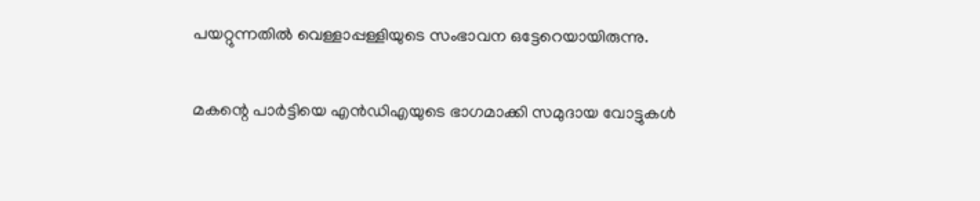പയറ്റുന്നതിൽ വെള്ളാപ്പള്ളിയുടെ സംഭാവന ഒട്ടേറെയായിരുന്നു.

മകന്റെ പാർട്ടിയെ എൻഡിഎയുടെ ഭാഗമാക്കി സമുദായ വോട്ടുകൾ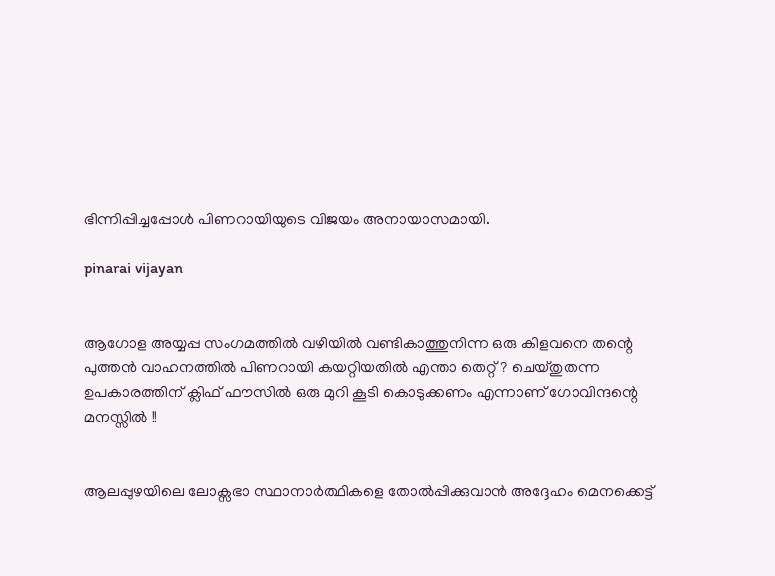ഭിന്നിപ്പിച്ചപ്പോൾ പിണറായിയുടെ വിജയം അനായാസമായി.

pinarai vijayan


ആഗോള അയ്യപ്പ സംഗമത്തിൽ വഴിയിൽ വണ്ടികാത്തുനിന്ന ഒരു കിളവനെ തന്റെ പുത്തൻ വാഹനത്തിൽ പിണറായി കയറ്റിയതിൽ എന്താ തെറ്റ് ? ചെയ്തുതന്ന ഉപകാരത്തിന് ക്ലിഫ് ഫൗസിൽ ഒരു മുറി കൂടി കൊടുക്കണം എന്നാണ് ഗോവിന്ദന്റെ മനസ്സിൽ !!


ആലപ്പുഴയിലെ ലോക്സഭാ സ്ഥാനാർത്ഥികളെ തോൽപ്പിക്കുവാൻ അദ്ദേഹം മെനക്കെട്ട്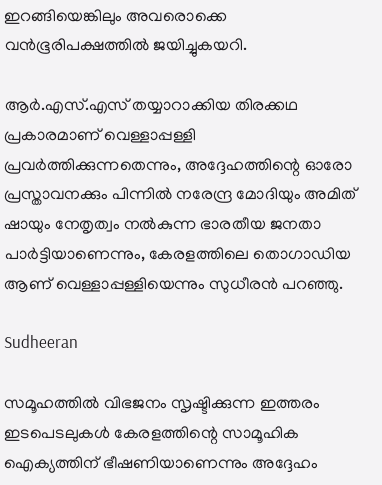ഇറങ്ങിയെങ്കിലും അവരൊക്കെ വൻഭൂരിപക്ഷത്തിൽ ജയിച്ചുകയറി.

ആർ.എസ്.എസ് തയ്യാറാക്കിയ തിരക്കഥ പ്രകാരമാണ് വെള്ളാപ്പള്ളി പ്രവർത്തിക്കുന്നതെന്നും, അദ്ദേഹത്തിന്റെ ഓരോ പ്രസ്താവനക്കും പിന്നിൽ നരേന്ദ്ര മോദിയും അമിത് ഷായും നേതൃത്വം നൽകുന്ന ഭാരതീയ ജനതാ പാർട്ടിയാണെന്നും, കേരളത്തിലെ തൊഗാഡിയ ആണ് വെള്ളാപ്പള്ളിയെന്നും സുധീരൻ പറഞ്ഞു.

Sudheeran

സമൂഹത്തിൽ വിഭജനം സൃഷ്ടിക്കുന്ന ഇത്തരം ഇടപെടലുകൾ കേരളത്തിന്റെ സാമൂഹിക ഐക്യത്തിന് ഭീഷണിയാണെന്നും അദ്ദേഹം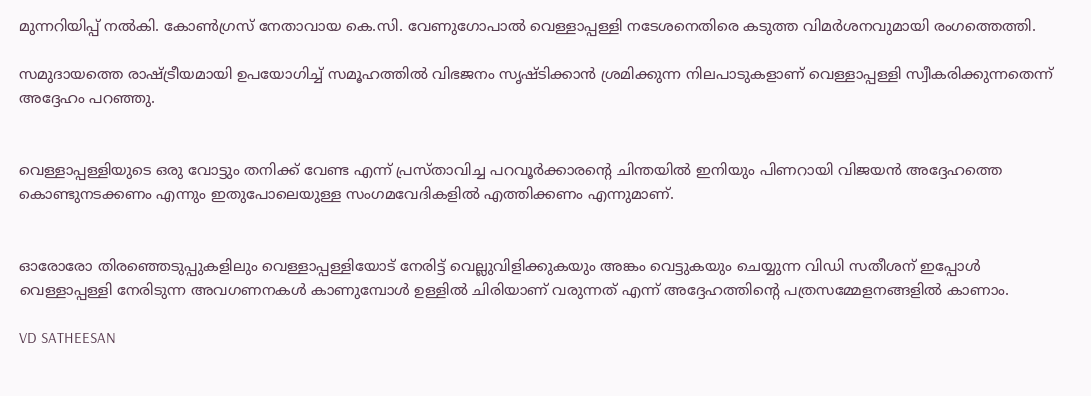മുന്നറിയിപ്പ് നൽകി. കോൺഗ്രസ് നേതാവായ കെ.സി. വേണുഗോപാൽ വെള്ളാപ്പള്ളി നടേശനെതിരെ കടുത്ത വിമർശനവുമായി രംഗത്തെത്തി.

സമുദായത്തെ രാഷ്ട്രീയമായി ഉപയോഗിച്ച് സമൂഹത്തിൽ വിഭജനം സൃഷ്ടിക്കാൻ ശ്രമിക്കുന്ന നിലപാടുകളാണ് വെള്ളാപ്പള്ളി സ്വീകരിക്കുന്നതെന്ന് അദ്ദേഹം പറഞ്ഞു.


വെള്ളാപ്പള്ളിയുടെ ഒരു വോട്ടും തനിക്ക് വേണ്ട എന്ന് പ്രസ്താവിച്ച പറവൂർക്കാരന്റെ ചിന്തയിൽ ഇനിയും പിണറായി വിജയൻ അദ്ദേഹത്തെ കൊണ്ടുനടക്കണം എന്നും ഇതുപോലെയുള്ള സംഗമവേദികളിൽ എത്തിക്കണം എന്നുമാണ്.


ഓരോരോ തിരഞ്ഞെടുപ്പുകളിലും വെള്ളാപ്പള്ളിയോട് നേരിട്ട് വെല്ലുവിളിക്കുകയും അങ്കം വെട്ടുകയും ചെയ്യുന്ന വിഡി സതീശന് ഇപ്പോൾ വെള്ളാപ്പള്ളി നേരിടുന്ന അവഗണനകൾ കാണുമ്പോൾ ഉള്ളിൽ ചിരിയാണ് വരുന്നത് എന്ന് അദ്ദേഹത്തിന്റെ പത്രസമ്മേളനങ്ങളിൽ കാണാം.

VD SATHEESAN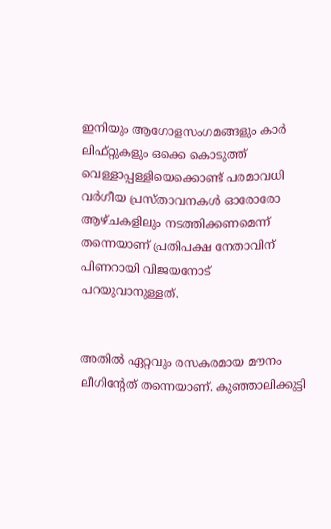ഇനിയും ആഗോളസംഗമങ്ങളും കാർ ലിഫ്റ്റുകളും ഒക്കെ കൊടുത്ത് വെള്ളാപ്പള്ളിയെക്കൊണ്ട് പരമാവധി വർഗീയ പ്രസ്താവനകൾ ഓരോരോ ആഴ്ചകളിലും നടത്തിക്കണമെന്ന് തന്നെയാണ് പ്രതിപക്ഷ നേതാവിന് പിണറായി വിജയനോട് പറയുവാനുള്ളത്.


അതിൽ ഏറ്റവും രസകരമായ മൗനം ലീഗിന്റേത് തന്നെയാണ്. കുഞ്ഞാലിക്കുട്ടി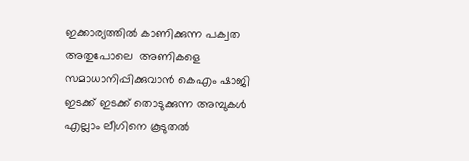ഇക്കാര്യത്തിൽ കാണിക്കുന്ന പക്വത അതുപോലെ  അണികളെ സമാധാനിപ്പിക്കുവാൻ കെഎം ഷാജി ഇടക്ക് ഇടക്ക് തൊടുക്കുന്ന അമ്പുകൾ എല്ലാം ലീഗിനെ കൂടുതൽ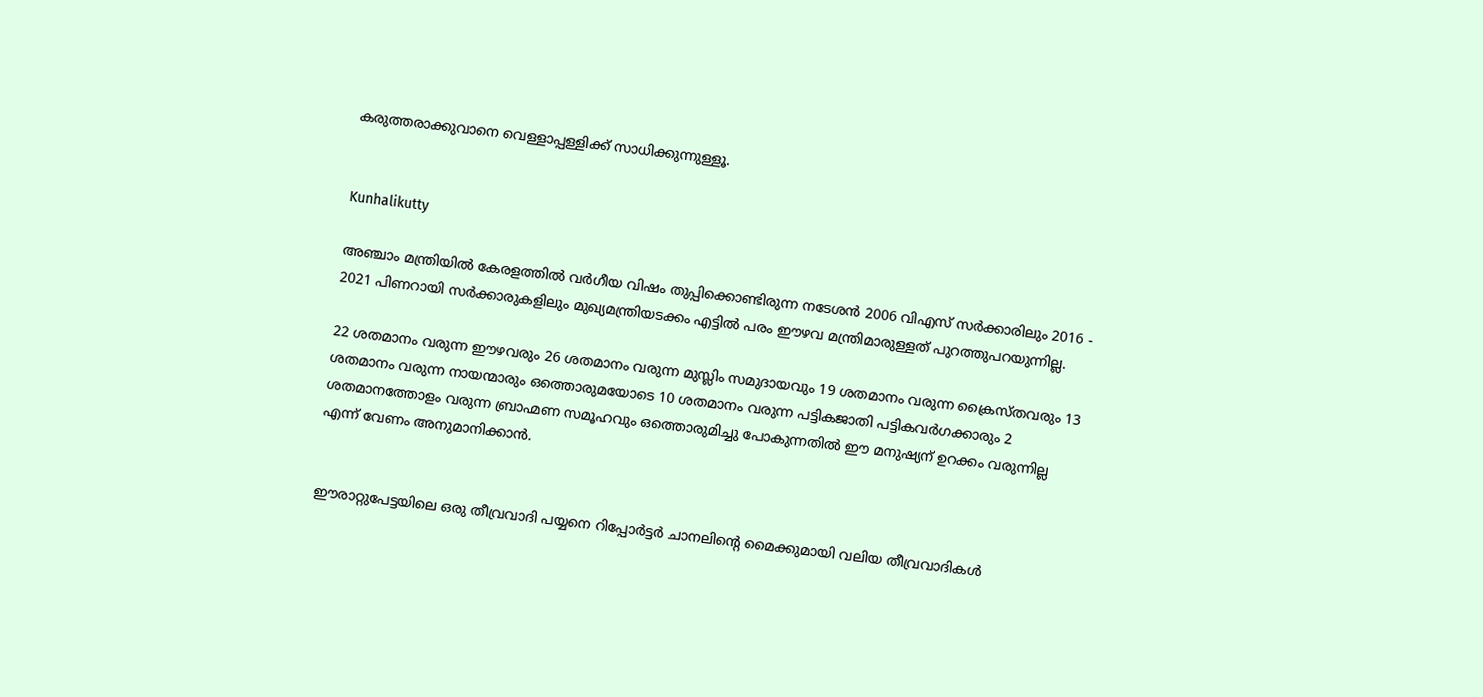കരുത്തരാക്കുവാനെ വെള്ളാപ്പള്ളിക്ക് സാധിക്കുന്നുള്ളൂ.


Kunhalikutty

അഞ്ചാം മന്ത്രിയിൽ കേരളത്തിൽ വർഗീയ വിഷം തുപ്പിക്കൊണ്ടിരുന്ന നടേശൻ 2006 വിഎസ് സർക്കാരിലും 2016 - 2021 പിണറായി സർക്കാരുകളിലും മുഖ്യമന്ത്രിയടക്കം എട്ടിൽ പരം ഈഴവ മന്ത്രിമാരുള്ളത് പുറത്തുപറയുന്നില്ല.

22 ശതമാനം വരുന്ന ഈഴവരും 26 ശതമാനം വരുന്ന മുസ്ലിം സമുദായവും 19 ശതമാനം വരുന്ന ക്രൈസ്തവരും 13 ശതമാനം വരുന്ന നായന്മാരും ഒത്തൊരുമയോടെ 10 ശതമാനം വരുന്ന പട്ടികജാതി പട്ടികവർഗക്കാരും 2 ശതമാനത്തോളം വരുന്ന ബ്രാഹ്മണ സമൂഹവും ഒത്തൊരുമിച്ചു പോകുന്നതിൽ ഈ മനുഷ്യന് ഉറക്കം വരുന്നില്ല എന്ന് വേണം അനുമാനിക്കാൻ.


ഈരാറ്റുപേട്ടയിലെ ഒരു തീവ്രവാദി പയ്യനെ റിപ്പോർട്ടർ ചാനലിന്റെ മൈക്കുമായി വലിയ തീവ്രവാദികൾ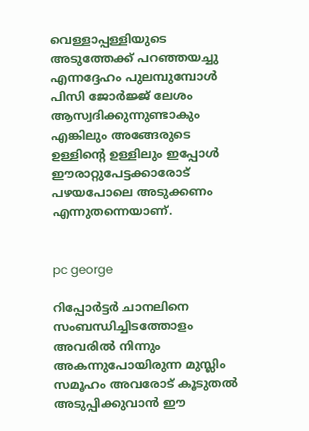വെള്ളാപ്പള്ളിയുടെ അടുത്തേക്ക് പറഞ്ഞയച്ചു എന്നദ്ദേഹം പുലമ്പുമ്പോൾ പിസി ജോർജ്ജ് ലേശം ആസ്വദിക്കുന്നുണ്ടാകും എങ്കിലും അങ്ങേരുടെ ഉള്ളിന്റെ ഉള്ളിലും ഇപ്പോൾ ഈരാറ്റുപേട്ടക്കാരോട് പഴയപോലെ അടുക്കണം എന്നുതന്നെയാണ്.


pc george

റിപ്പോർട്ടർ ചാനലിനെ സംബന്ധിച്ചിടത്തോളം അവരിൽ നിന്നും അകന്നുപോയിരുന്ന മുസ്ലിം സമൂഹം അവരോട് കൂടുതൽ അടുപ്പിക്കുവാൻ ഈ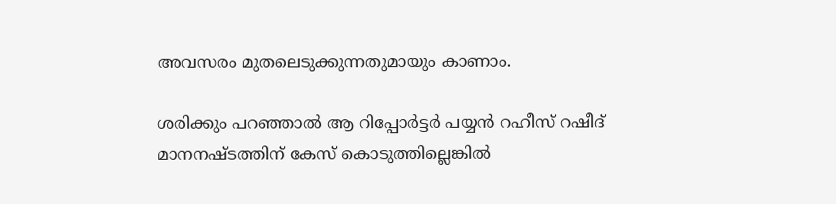അവസരം മുതലെടുക്കുന്നതുമായും കാണാം.

ശരിക്കും പറഞ്ഞാൽ ആ റിപ്പോർട്ടർ പയ്യൻ റഹീസ് റഷീദ് മാനനഷ്ടത്തിന് കേസ് കൊടുത്തില്ലെങ്കിൽ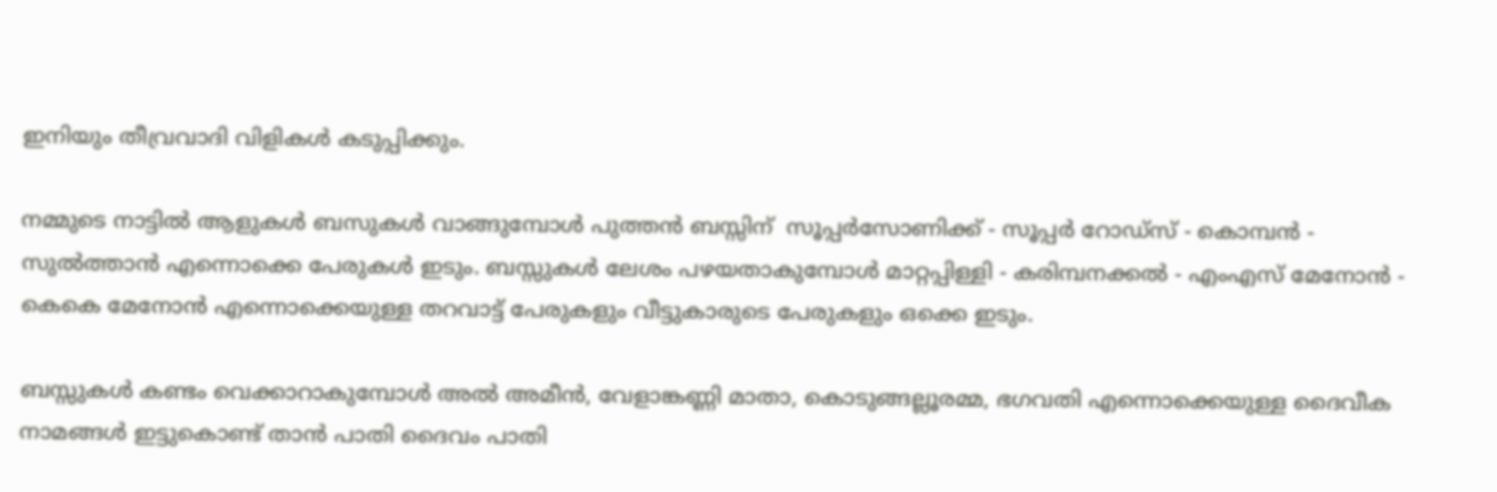ഇനിയും തീവ്രവാദി വിളികൾ കടുപ്പിക്കും.

നമ്മുടെ നാട്ടിൽ ആളുകൾ ബസുകൾ വാങ്ങുമ്പോൾ പുത്തൻ ബസ്സിന്‌  സൂപ്പർസോണിക്ക് - സൂപ്പർ റോഡ്‌സ് - കൊമ്പൻ - സുൽത്താൻ എന്നൊക്കെ പേരുകൾ ഇടും. ബസ്സുകൾ ലേശം പഴയതാകുമ്പോൾ മാറ്റപ്പിള്ളി - കരിമ്പനക്കൽ - എംഎസ് മേനോൻ - കെകെ മേനോൻ എന്നൊക്കെയുള്ള തറവാട്ട് പേരുകളും വീട്ടുകാരുടെ പേരുകളും ഒക്കെ ഇടും.

ബസ്സുകൾ കണ്ടം വെക്കാറാകുമ്പോൾ അൽ അമീൻ, വേളാങ്കണ്ണി മാതാ, കൊടുങ്ങല്ലൂരമ്മ, ഭഗവതി എന്നൊക്കെയുള്ള ദൈവീക നാമങ്ങൾ ഇട്ടുകൊണ്ട് താൻ പാതി ദൈവം പാതി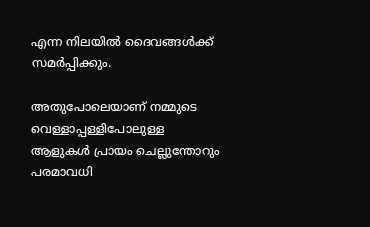എന്ന നിലയിൽ ദൈവങ്ങൾക്ക് സമർപ്പിക്കും.

അതുപോലെയാണ് നമ്മുടെ വെള്ളാപ്പള്ളിപോലുള്ള ആളുകൾ പ്രായം ചെല്ലുന്തോറും പരമാവധി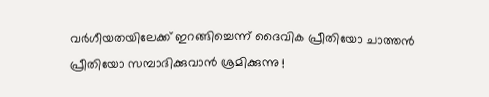വർഗീയതയിലേക്ക് ഇറങ്ങിച്ചെന്ന് ദൈവിക പ്രീതിയോ ചാത്തൻ പ്രീതിയോ സമ്പാദിക്കുവാൻ ശ്രമിക്കുന്നു !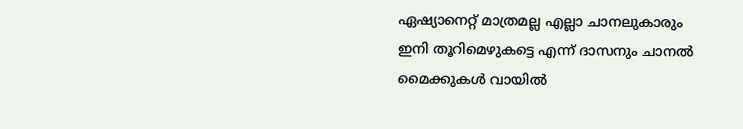ഏഷ്യാനെറ്റ് മാത്രമല്ല എല്ലാ ചാനലുകാരും ഇനി തൂറിമെഴുകട്ടെ എന്ന് ദാസനും ചാനൽ മൈക്കുകൾ വായിൽ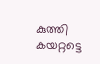കുത്തി കയറ്റട്ടെ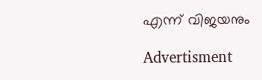എന്ന് വിജയനും

Advertisment